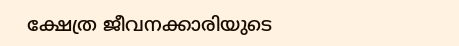ക്ഷേത്ര ജീവനക്കാരിയുടെ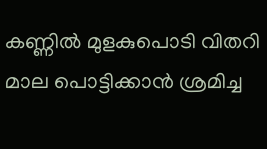കണ്ണിൽ മുളകുപൊടി വിതറി മാല പൊട്ടിക്കാൻ ശ്രമിച്ച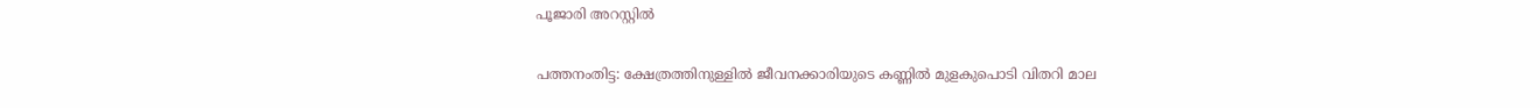പൂജാരി അറസ്റ്റിൽ

പത്തനംതിട്ട: ക്ഷേത്രത്തിനുള്ളിൽ ജീവനക്കാരിയുടെ കണ്ണിൽ മുളകുപൊടി വിതറി മാല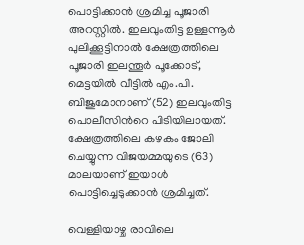പൊട്ടിക്കാൻ ശ്രമിച്ച പൂജാരി അറസ്റ്റിൽ. ഇലവുംതിട്ട ഉള്ളന്നൂർ പുലിക്കൂട്ടിനാൽ ക്ഷേത്രത്തിലെ പൂജാരി ഇലന്തൂർ പൂക്കോട്, മെട്ടയിൽ വീട്ടിൽ എം.പി. ബിജുമോനാണ് (52) ഇലവുംതിട്ട പൊലീസിന്‍റെ പിടിയിലായത്. ക്ഷേത്രത്തിലെ കഴകം ജോലി ചെയ്യുന്ന വിജയമ്മയുടെ (63) മാലയാണ് ഇയാൾ പൊട്ടിച്ചെടുക്കാൻ ശ്രമിച്ചത്.

വെള്ളിയാഴ്ച രാവിലെ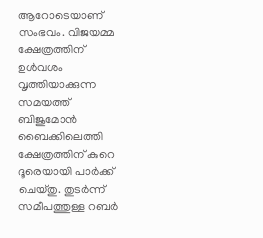ആറോടെയാണ് സംഭവം. വിജയമ്മ ക്ഷേത്രത്തിന് ഉൾവശം വൃത്തിയാക്കുന്ന സമയത്ത് ബിജുമോൻ ബൈക്കിലെത്തി ക്ഷേത്രത്തിന് കുറെ ദൂരെയായി പാർക്ക് ചെയ്തു. തുടർന്ന് സമീപത്തുള്ള റബർ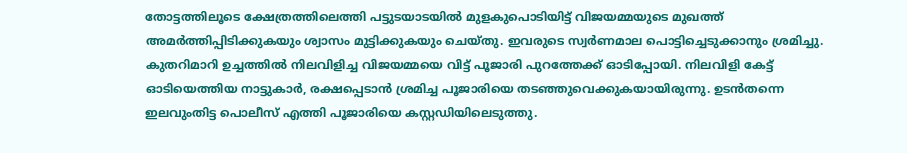തോട്ടത്തിലൂടെ ക്ഷേത്രത്തിലെത്തി പട്ടുടയാടയിൽ മുളകുപൊടിയിട്ട് വിജയമ്മയുടെ മുഖത്ത് അമർത്തിപ്പിടിക്കുകയും ശ്വാസം മുട്ടിക്കുകയും ചെയ്തു. ഇവരുടെ സ്വർണമാല പൊട്ടിച്ചെടുക്കാനും ശ്രമിച്ചു. കുതറിമാറി ഉച്ചത്തിൽ നിലവിളിച്ച വിജയമ്മയെ വിട്ട് പൂജാരി പുറത്തേക്ക് ഓടിപ്പോയി. നിലവിളി കേട്ട് ഓടിയെത്തിയ നാട്ടുകാർ, രക്ഷപ്പെടാൻ ശ്രമിച്ച പൂജാരിയെ തടഞ്ഞുവെക്കുകയായിരുന്നു. ഉടൻതന്നെ ഇലവുംതിട്ട പൊലീസ് എത്തി പൂജാരിയെ കസ്റ്റഡിയിലെടുത്തു.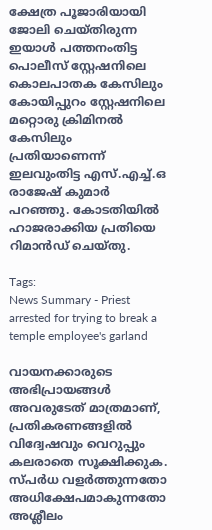ക്ഷേത്ര പൂജാരിയായി ജോലി ചെയ്തിരുന്ന ഇയാൾ പത്തനംതിട്ട പൊലീസ് സ്റ്റേഷനിലെ കൊലപാതക കേസിലും കോയിപ്പുറം സ്റ്റേഷനിലെ മറ്റൊരു ക്രിമിനൽ കേസിലും പ്രതിയാണെന്ന് ഇലവുംതിട്ട എസ്.എച്ച്.ഒ രാജേഷ് കുമാർ പറഞ്ഞു. കോടതിയിൽ ഹാജരാക്കിയ പ്രതിയെ റിമാൻഡ് ചെയ്തു.

Tags:
News Summary - Priest arrested for trying to break a temple employee's garland

വായനക്കാരുടെ അഭിപ്രായങ്ങള്‍ അവരുടേത് മാത്രമാണ്, പ്രതികരണങ്ങളിൽ വിദ്വേഷവും വെറുപ്പും കലരാതെ സൂക്ഷിക്കുക. സ്പർധ വളർത്തുന്നതോ അധിക്ഷേപമാകുന്നതോ അശ്ലീലം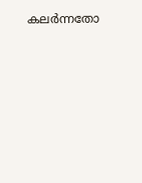കലർന്നതോ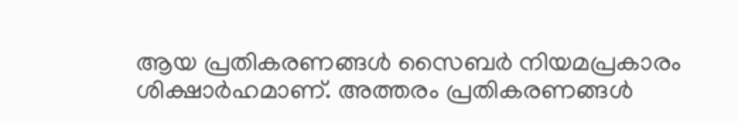ആയ പ്രതികരണങ്ങൾ സൈബർ നിയമപ്രകാരം ശിക്ഷാർഹമാണ്. അത്തരം പ്രതികരണങ്ങൾ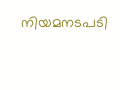നിയമനടപടി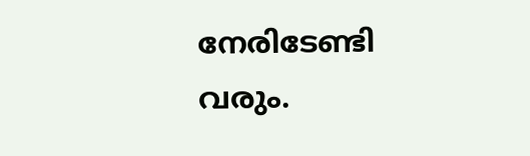നേരിടേണ്ടി വരും.